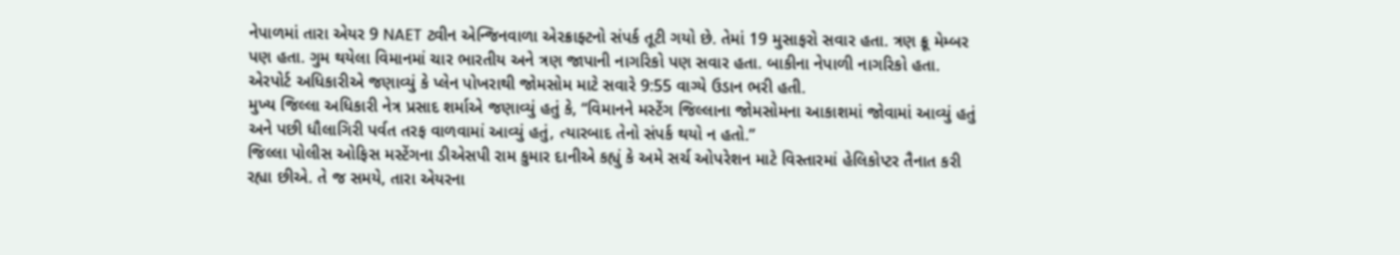નેપાળમાં તારા એયર 9 NAET ટ્વીન એન્જિનવાળા એરક્રાફ્ટનો સંપર્ક તૂટી ગયો છે. તેમાં 19 મુસાફરો સવાર હતા. ત્રણ ક્રૂ મેમ્બર પણ હતા. ગુમ થયેલા વિમાનમાં ચાર ભારતીય અને ત્રણ જાપાની નાગરિકો પણ સવાર હતા. બાકીના નેપાળી નાગરિકો હતા. એરપોર્ટ અધિકારીએ જણાવ્યું કે પ્લેન પોખરાથી જોમસોમ માટે સવારે 9:55 વાગ્યે ઉડાન ભરી હતી.
મુખ્ય જિલ્લા અધિકારી નેત્ર પ્રસાદ શર્માએ જણાવ્યું હતું કે, “વિમાનને મસ્ટેંગ જિલ્લાના જોમસોમના આકાશમાં જોવામાં આવ્યું હતું અને પછી ધૌલાગિરી પર્વત તરફ વાળવામાં આવ્યું હતું, ત્યારબાદ તેનો સંપર્ક થયો ન હતો.”
જિલ્લા પોલીસ ઓફિસ મસ્ટેંગના ડીએસપી રામ કુમાર દાનીએ કહ્યું કે અમે સર્ચ ઓપરેશન માટે વિસ્તારમાં હેલિકોપ્ટર તૈનાત કરી રહ્યા છીએ. તે જ સમયે, તારા એયરના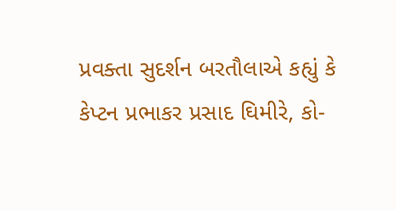પ્રવક્તા સુદર્શન બરતૌલાએ કહ્યું કે કેપ્ટન પ્રભાકર પ્રસાદ ઘિમીરે, કો-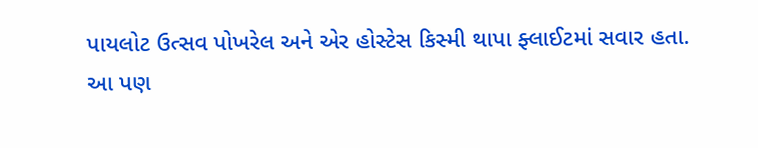પાયલોટ ઉત્સવ પોખરેલ અને એર હોસ્ટેસ કિસ્મી થાપા ફ્લાઈટમાં સવાર હતા.
આ પણ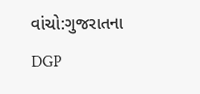વાંચો:ગુજરાતના DGP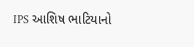IPS આશિષ ભાટિયાનો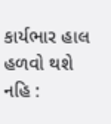કાર્યભાર હાલ હળવો થશે નહિ :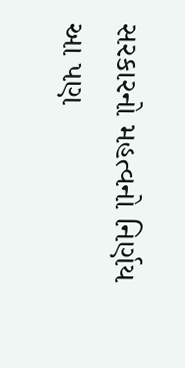સરકારનો મહત્વનો નિર્ણય
આ પણ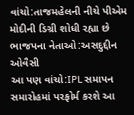વાંચો:તાજમહેલની નીચે પીએમ મોદીની ડિગ્રી શોધી રહ્યા છે ભાજપના નેતાઓ:અસદુદ્દીન ઓવૈસી
આ પણ વાંચો:IPL સમાપન સમારોહમાં પરફોર્મ કરશે આ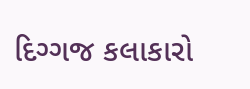દિગ્ગજ કલાકારો